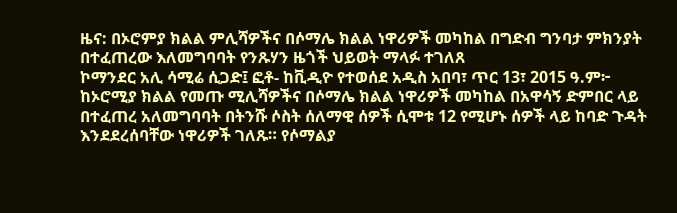ዜና: በኦሮምያ ክልል ምሊሻዎችና በሶማሌ ክልል ነዋሪዎች መካከል በግድብ ግንባታ ምክንያት በተፈጠረው እለመግባባት የንጹሃን ዜጎች ህይወት ማላፉ ተገለጸ
ኮማንደር አሊ ሳሚሬ ሲጋድ፤ ፎቶ- ከቪዲዮ የተወሰደ አዲስ አበባ፣ ጥር 13፣ 2015 ዓ.ም፦ ከኦሮሚያ ክልል የመጡ ሚሊሻዎችና በሶማሌ ክልል ነዋሪዎች መካከል በአዋሳኝ ድምበር ላይ በተፈጠረ አለመግባባት በትንሹ ሶስት ሰለማዊ ሰዎች ሲሞቱ 12 የሚሆኑ ሰዎች ላይ ከባድ ጉዳት እንደደረሰባቸው ነዋሪዎች ገለጹ። የሶማልያ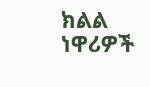ክልል ነዋሪዎች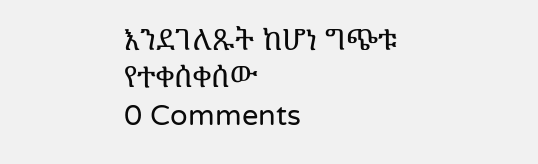እንደገለጹት ከሆነ ግጭቱ የተቀሰቀሰው
0 Comments